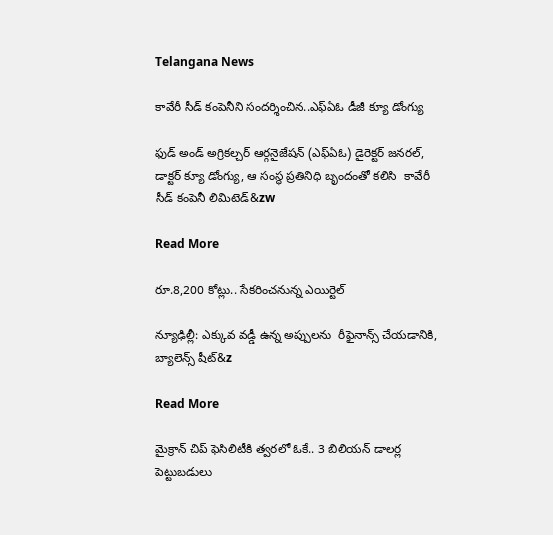Telangana News

కావేరీ సీడ్ కంపెనీని సందర్శించిన..ఎఫ్ఏఓ డీజీ క్యూ డోంగ్యు

ఫుడ్ అండ్ అగ్రికల్చర్ ఆర్గనైజేషన్ (ఎఫ్ఏఓ) డైరెక్టర్ జనరల్, డాక్టర్ క్యూ డోంగ్యు, ఆ సంస్థ ప్రతినిధి బృందంతో కలిసి  కావేరీ సీడ్ కంపెనీ లిమిటెడ్&zw

Read More

రూ.8,200 కోట్లు.. సేకరించనున్న ఎయిర్టెల్

న్యూఢిల్లీ: ఎక్కువ వడ్డీ ఉన్న అప్పులను  రీఫైనాన్స్ చేయడానికి,  బ్యాలెన్స్ షీట్‌‌‌‌‌‌‌‌‌‌&z

Read More

మైక్రాన్ చిప్ ఫెసిలిటీకి త్వరలో ఓకే.. 3 బిలియన్ డాలర్ల పెట్టుబడులు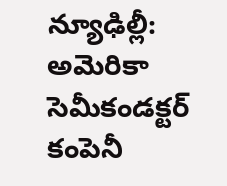న్యూఢిల్లీ: అమెరికా సెమీకండక్టర్ కంపెనీ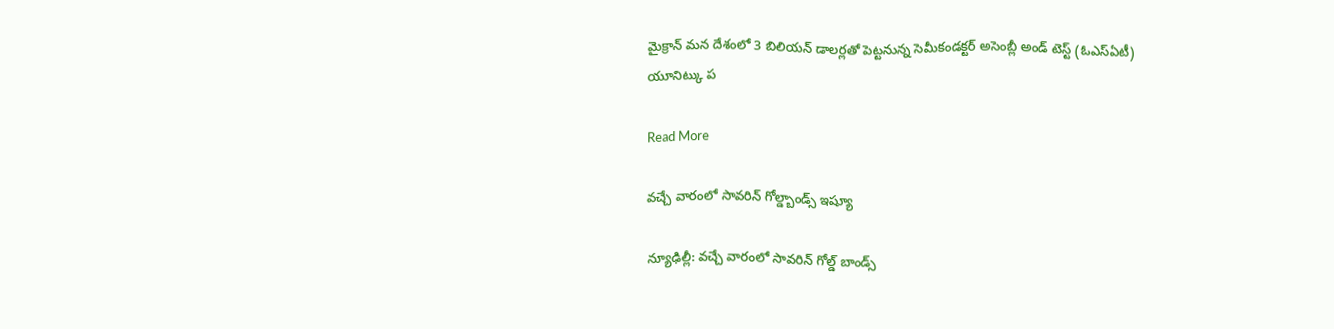మైక్రాన్ మన దేశంలో 3 బిలియన్ డాలర్లతో పెట్టనున్న సెమీకండక్టర్ అసెంబ్లీ అండ్ టెస్ట్ (ఓఎస్ఏటీ) యూనిట్కు ప

Read More

వచ్చే వారంలో సావరిన్ గోల్డ్బాండ్స్ ఇష్యూ

న్యూఢిల్లీ: వచ్చే వారంలో సావరిన్ గోల్డ్ బాండ్స్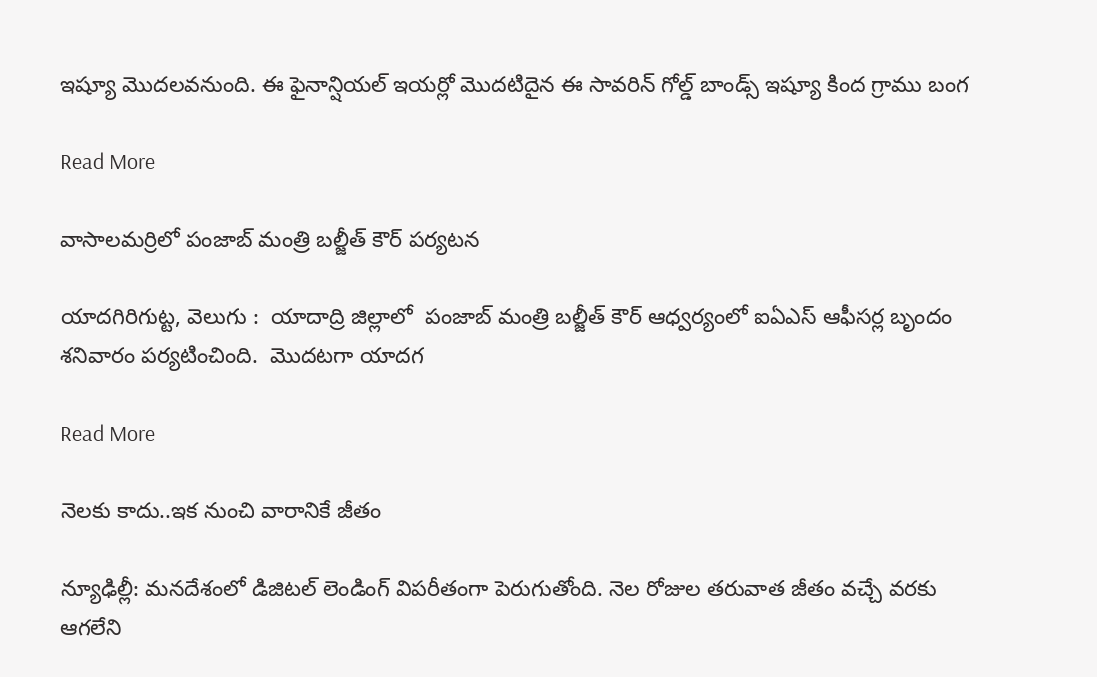ఇష్యూ మొదలవనుంది. ఈ ఫైనాన్షియల్ ఇయర్లో మొదటిదైన ఈ సావరిన్ గోల్డ్ బాండ్స్ ఇష్యూ కింద గ్రాము బంగ

Read More

వాసాలమర్రిలో పంజాబ్ మంత్రి బల్జీత్ కౌర్ పర్యటన

యాదగిరిగుట్ట, వెలుగు :  యాదాద్రి జిల్లాలో  పంజాబ్ మంత్రి బల్జీత్ కౌర్ ఆధ్వర్యంలో ఐఏఎస్ ఆఫీసర్ల బృందం శనివారం పర్యటించింది.  మొదటగా యాదగ

Read More

నెలకు కాదు..ఇక నుంచి వారానికే జీతం

న్యూఢిల్లీ: మనదేశంలో డిజిటల్ లెండింగ్ విపరీతంగా పెరుగుతోంది. నెల రోజుల తరువాత జీతం వచ్చే వరకు ఆగలేని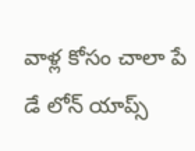వాళ్ల కోసం చాలా పే డే లోన్ యాప్స్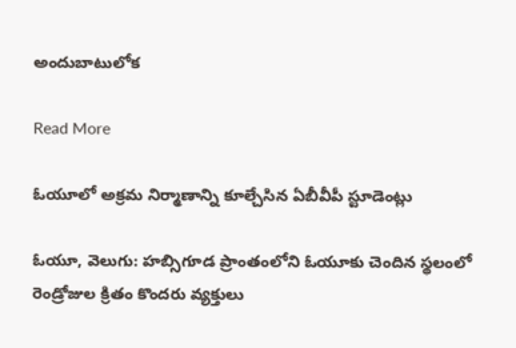అందుబాటులోక

Read More

ఓయూలో అక్రమ నిర్మాణాన్ని కూల్చేసిన ఏబీవీపీ స్టూడెంట్లు

ఓయూ, వెలుగు: హబ్సిగూడ ప్రాంతంలోని ఓయూకు చెందిన స్థలంలో రెండ్రోజుల క్రితం కొందరు వ్యక్తులు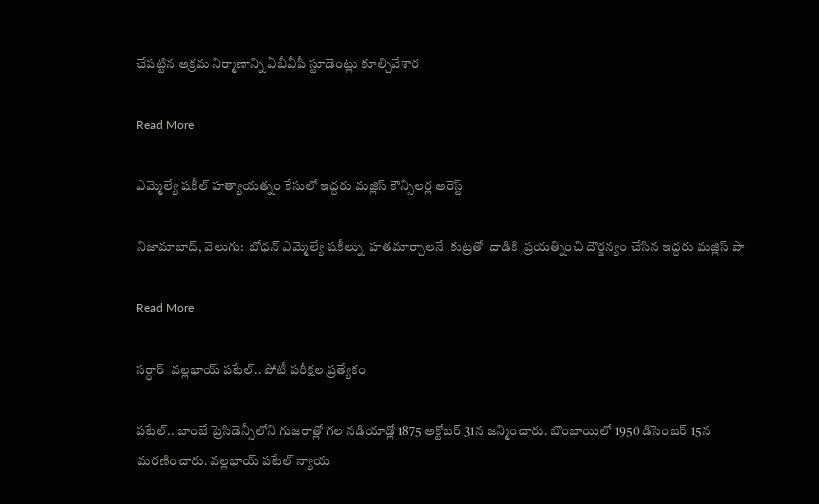చేపట్టిన అక్రమ నిర్మాణాన్ని ఏబీవీపీ స్టూడెంట్లు కూల్చివేశార

Read More

ఎమ్మెల్యే షకీల్ హత్యాయత్నం కేసులో ఇద్దరు మజ్లిస్ కౌన్సిలర్ల అరెస్ట్

నిజామాబాద్, వెలుగు:  బోధన్ ఎమ్మెల్యే షకీల్ను  హతమార్చాలనే  కుట్రతో  దాడికి  ప్రయత్నించి దౌర్జన్యం చేసిన ఇద్దరు మజ్లిస్ పా

Read More

సర్ధార్  వల్లభాయ్ పటేల్.. పోటీ పరీక్షల ప్రత్యేకం

పటేల్.. బాంబే ప్రెసిడెన్సీలోని గుజరాత్లో గల నడియాడ్లో 1875 అక్టోబర్ 31న జన్మించారు. బొంబాయిలో 1950 డిసెంబర్ 15న మరణించారు. వల్లభాయ్ పటేల్ న్యాయ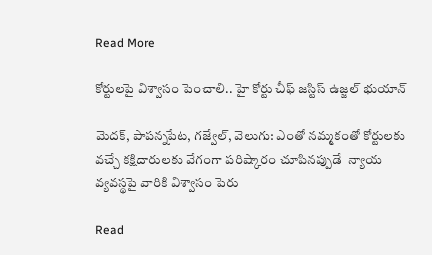Read More

కోర్టులపై విశ్వాసం పెంచాలి.. హై కోర్టు చీఫ్ జస్టిస్ ఉజ్జల్ భుయాన్

మెదక్, పాపన్నపేట, గజ్వేల్, వెలుగు: ఎంతో నమ్మకంతో కోర్టులకు వచ్చే కక్షిదారులకు వేగంగా పరిష్కారం చూపినప్పుడే  న్యాయ వ్యవస్థపై వారికి విశ్వాసం పెరు

Read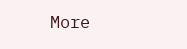More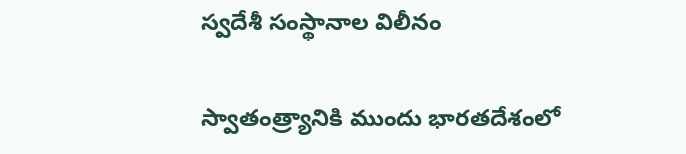స్వదేశీ సంస్థానాల విలీనం

స్వాతంత్ర్యానికి ముందు భారతదేశంలో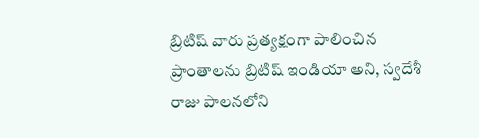బ్రిటిష్ వారు ప్రత్యక్షంగా పాలించిన ప్రాంతాలను బ్రిటిష్ ఇండియా అని, స్వదేశీ రాజు పాలనలోని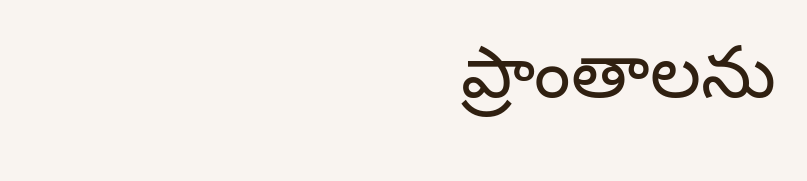ప్రాంతాలను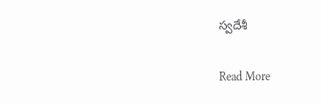స్వదేశీ

Read More